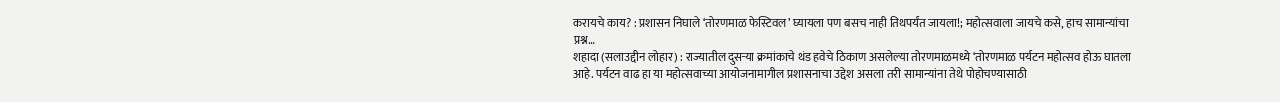करायचे काय? : प्रशासन निघाले ‘तोरणमाळ फेस्टिवल’ घ्यायला पण बसच नाही तिथपर्यंत जायला!; महोत्सवाला जायचे कसे, हाच सामान्यांचा प्रश्न…
शहादा (सलाउद्दीन लोहार) : राज्यातील दुसऱ्या क्रमांकाचे थंड हवेचे ठिकाण असलेल्या तोरणमाळमध्ये ‘तोरणमाळ पर्यटन महोत्सव होऊ घातला आहे. पर्यटन वाढ हा या महोत्सवाच्या आयोजनामागील प्रशासनाचा उद्देश असला तरी सामान्यांना तेथे पोहोचण्यासाठी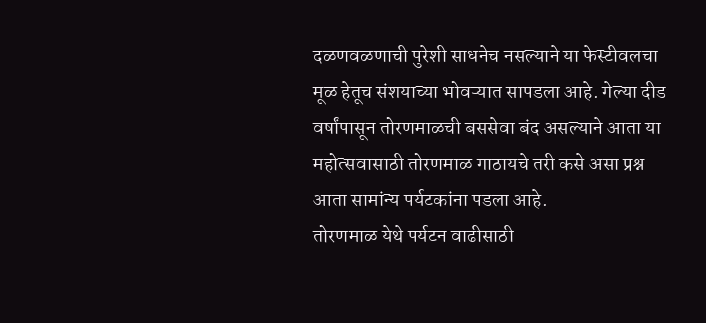दळणवळणाची पुरेशी साधनेच नसल्याने या फेस्टीवलचा मूळ हेतूच संशयाच्या भोवऱ्यात सापडला आहे. गेल्या दीड वर्षांपासून तोरणमाळची बससेवा बंद असल्याने आता या महोत्सवासाठी तोरणमाळ गाठायचे तरी कसे असा प्रश्न आता सामांन्य पर्यटकांना पडला आहे.
तोरणमाळ येथे पर्यटन वाढीसाठी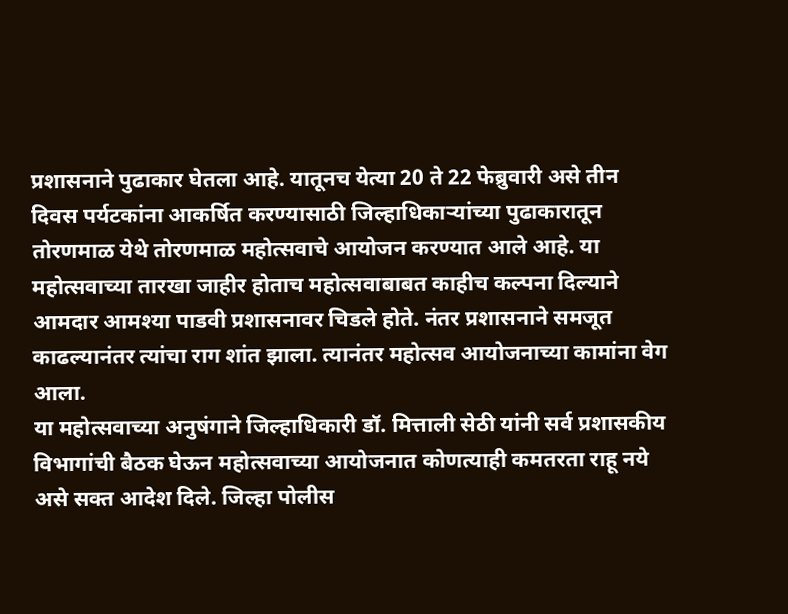प्रशासनाने पुढाकार घेतला आहे. यातूनच येत्या 20 ते 22 फेब्रुवारी असे तीन दिवस पर्यटकांना आकर्षित करण्यासाठी जिल्हाधिकाऱ्यांच्या पुढाकारातून तोरणमाळ येथे तोरणमाळ महोत्सवाचे आयोजन करण्यात आले आहे. या महोत्सवाच्या तारखा जाहीर होताच महोत्सवाबाबत काहीच कल्पना दिल्याने आमदार आमश्या पाडवी प्रशासनावर चिडले होते. नंतर प्रशासनाने समजूत काढल्यानंतर त्यांचा राग शांत झाला. त्यानंतर महोत्सव आयोजनाच्या कामांना वेग आला.
या महोत्सवाच्या अनुषंगाने जिल्हाधिकारी डॉ. मित्ताली सेठी यांनी सर्व प्रशासकीय विभागांची बैठक घेऊन महोत्सवाच्या आयोजनात कोणत्याही कमतरता राहू नये असे सक्त आदेश दिले. जिल्हा पोलीस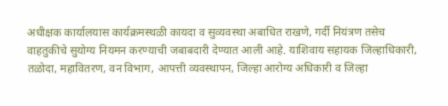अधीक्षक कार्यालयास कार्यक्रमस्थळी कायदा व सुव्यवस्था अबाधित राखणे, गर्दी नियंत्रण तसेच वाहतुकीचे सुयोग्य नियमन करण्याची जबाबदारी देण्यात आली आहे. याशिवाय सहायक जिल्हाधिकारी, तळोदा, महावितरण, वन विभाग, आपत्ती व्यवस्थापन, जिल्हा आरोग्य अधिकारी व जिल्हा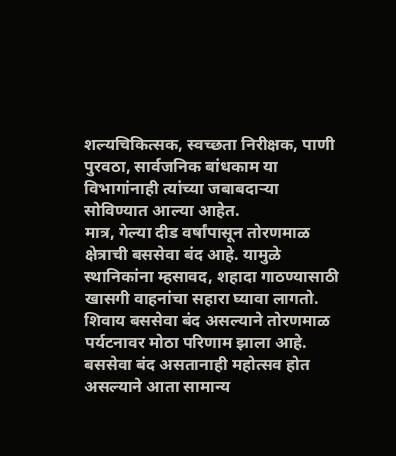शल्यचिकित्सक, स्वच्छता निरीक्षक, पाणी पुरवठा, सार्वजनिक बांधकाम या विभागांनाही त्यांच्या जबाबदाऱ्या सोविण्यात आल्या आहेत.
मात्र, गेल्या दीड वर्षांपासून तोरणमाळ क्षेत्राची बससेवा बंद आहे. यामुळे स्थानिकांना म्हसावद, शहादा गाठण्यासाठी खासगी वाहनांचा सहारा घ्यावा लागतो. शिवाय बससेवा बंद असल्याने तोरणमाळ पर्यटनावर मोठा परिणाम झाला आहे. बससेवा बंद असतानाही महोत्सव होत असल्याने आता सामान्य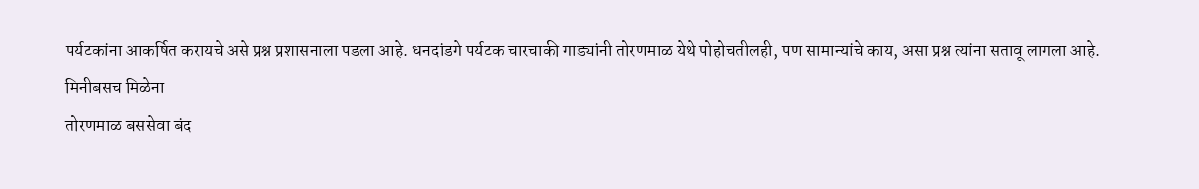पर्यटकांना आकर्षित करायचे असे प्रश्न प्रशासनाला पडला आहे. धनदांडगे पर्यटक चारचाकी गाड्यांनी तोरणमाळ येथे पोहोचतीलही, पण सामान्यांचे काय, असा प्रश्न त्यांना सतावू लागला आहे.
मिनीबसच मिळेना
तोरणमाळ बससेवा बंद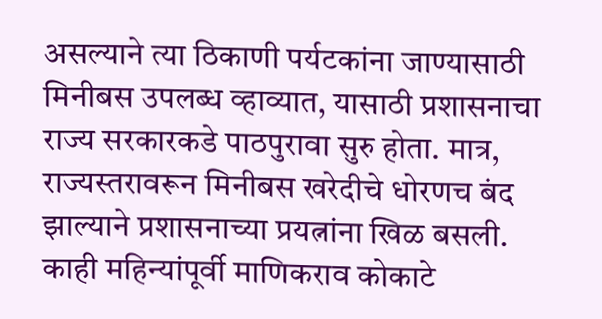असल्याने त्या ठिकाणी पर्यटकांना जाण्यासाठी मिनीबस उपलब्ध व्हाव्यात, यासाठी प्रशासनाचा राज्य सरकारकडे पाठपुरावा सुरु होता. मात्र, राज्यस्तरावरून मिनीबस खरेदीचे धोरणच बंद झाल्याने प्रशासनाच्या प्रयत्नांना खिळ बसली. काही महिन्यांपूर्वी माणिकराव कोकाटे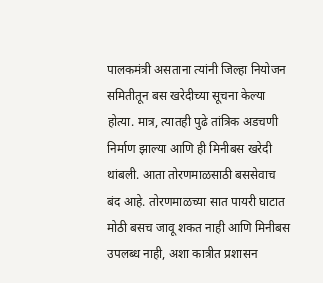पालकमंत्री असताना त्यांनी जिल्हा नियोजन समितीतून बस खरेदीच्या सूचना केल्या होत्या. मात्र, त्यातही पुढे तांत्रिक अडचणी निर्माण झाल्या आणि ही मिनीबस खरेदी थांबली. आता तोरणमाळसाठी बससेवाच बंद आहे. तोरणमाळच्या सात पायरी घाटात मोठी बसच जावू शकत नाही आणि मिनीबस उपलब्ध नाही, अशा कात्रीत प्रशासन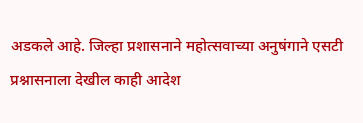अडकले आहे. जिल्हा प्रशासनाने महोत्सवाच्या अनुषंगाने एसटी प्रश्नासनाला देखील काही आदेश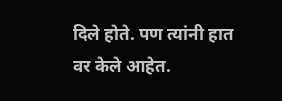दिले होते. पण त्यांनी हात वर केले आहेत.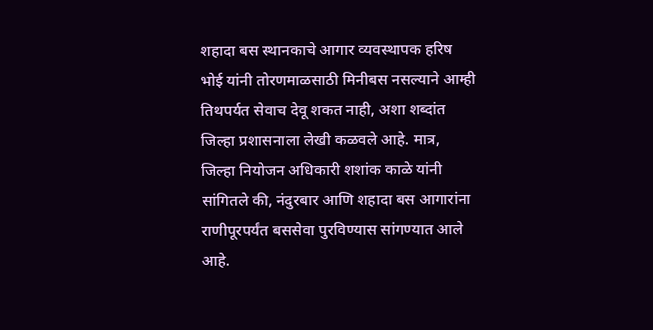शहादा बस स्थानकाचे आगार व्यवस्थापक हरिष भोई यांनी तोरणमाळसाठी मिनीबस नसल्याने आम्ही तिथपर्यत सेवाच देवू शकत नाही, अशा शब्दांत जिल्हा प्रशासनाला लेखी कळवले आहे. मात्र, जिल्हा नियोजन अधिकारी शशांक काळे यांनी सांगितले की, नंदुरबार आणि शहादा बस आगारांना राणीपूरपर्यंत बससेवा पुरविण्यास सांगण्यात आले आहे.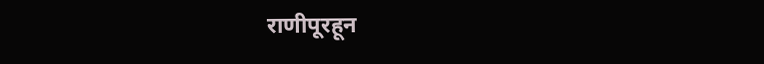राणीपूरहून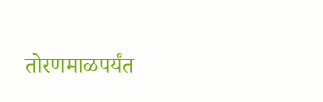तोरणमाळपर्यंत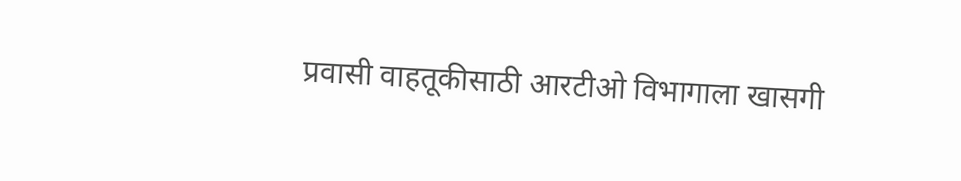प्रवासी वाहतूकीसाठी आरटीओ विभागाला खासगी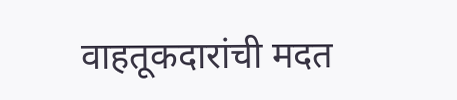वाहतूकदारांची मदत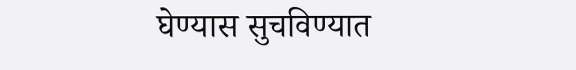घेण्यास सुचविण्यात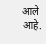आले आहे.